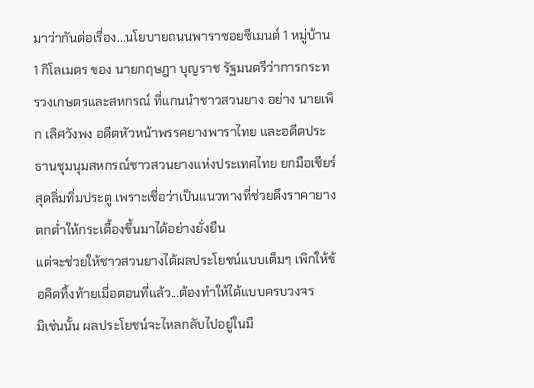มาว่ากันต่อเรื่อง...นโยบายถนนพาราซอยซีเมนต์ 1 หมู่บ้าน 1 กิโลเมตร ของ นายกฤษฎา บุญราช รัฐมนตรีว่าการกระทรวงเกษตรและสหกรณ์ ที่แกนนำชาวสวนยาง อย่าง นายเพิก เลิศวังพง อดีตหัวหน้าพรรคยางพาราไทย และอดีตประธานชุมนุมสหกรณ์ชาวสวนยางแห่งประเทศไทย ยกมือเชียร์สุดลิ่มทิ่มประตู เพราะเชื่อว่าเป็นแนวทางที่ช่วยดึงราคายางตกต่ำให้กระเตื้องขึ้นมาได้อย่างยั่งยืน
แต่จะช่วยให้ชาวสวนยางได้ผลประโยชน์แบบเต็มๆ เพิกให้ข้อคิดทิ้งท้ายเมื่อตอนที่แล้ว...ต้องทำให้ได้แบบครบวงจร
มิเช่นนั้น ผลประโยชน์จะไหลกลับไปอยู่ในมื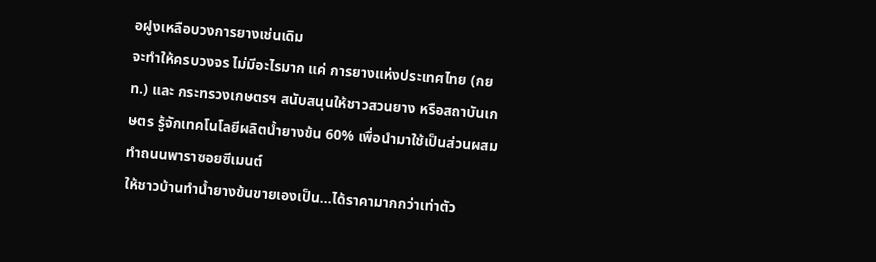อฝูงเหลือบวงการยางเช่นเดิม
จะทำให้ครบวงจร ไม่มีอะไรมาก แค่ การยางแห่งประเทศไทย (กยท.) และ กระทรวงเกษตรฯ สนับสนุนให้ชาวสวนยาง หรือสถาบันเกษตร รู้จักเทคโนโลยีผลิตน้ำยางข้น 60% เพื่อนำมาใช้เป็นส่วนผสมทำถนนพาราซอยซีเมนต์
ให้ชาวบ้านทำน้ำยางข้นขายเองเป็น...ได้ราคามากกว่าเท่าตัว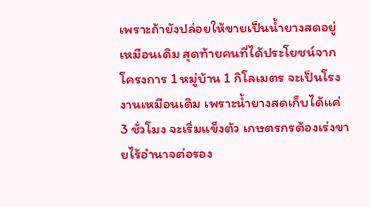เพราะถ้ายังปล่อยให้ขายเป็นน้ำยางสดอยู่เหมือนเดิม สุดท้ายคนที่ได้ประโยชน์จากโครงการ 1 หมู่บ้าน 1 กิโลเมตร จะเป็นโรงงานเหมือนเดิม เพราะน้ำยางสดเก็บได้แค่ 3 ชั่วโมง จะเริ่มแข็งตัว เกษตรกรต้องเร่งขายไร้อำนาจต่อรอง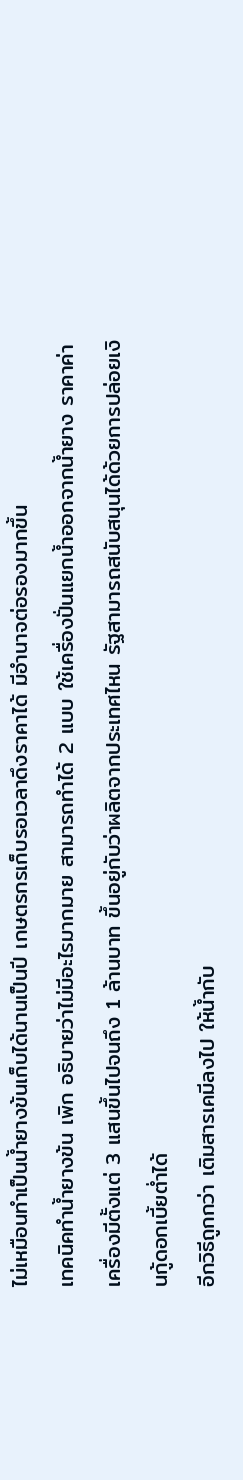ไม่เหมือนทำเป็นน้ำยางข้นเก็บได้นานเป็นปี เกษตรกรเก็บรอเวลาดึงราคาได้ มีอำนาจต่อรองมากขึ้น
เทคนิคทำน้ำยางข้น เพิก อธิบายว่าไม่มีอะไรมากมาย สามารถทำได้ 2 แบบ ใช้เครื่องปั่นแยกน้ำออกจากน้ำยาง ราคาค่าเครื่องมีตั้งแต่ 3 แสนขึ้นไปจนถึง 1 ล้านบาท ขึ้นอยู่กับว่าผลิตจากประเทศไหน รัฐสามารถสนับสนุนได้ด้วยการปล่อยเงินกู้ดอกเบี้ยต่ำได้
อีกวิธีถูกกว่า เติมสารเคมีลงไป ให้น้ำกับ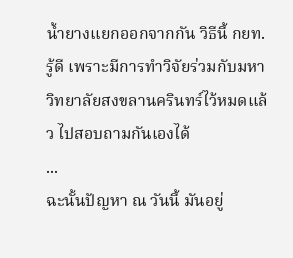น้ำยางแยกออกจากกัน วิธีนี้ กยท.รู้ดี เพราะมีการทำวิจัยร่วมกับมหาวิทยาลัยสงขลานครินทร์ไว้หมดแล้ว ไปสอบถามกันเองได้
...
ฉะนั้นปัญหา ณ วันนี้ มันอยู่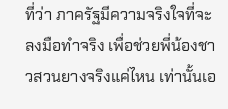ที่ว่า ภาครัฐมีความจริงใจที่จะลงมือทำจริง เพื่อช่วยพี่น้องชาวสวนยางจริงแค่ไหน เท่านั้นเอ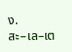ง.
สะ–เล–เต